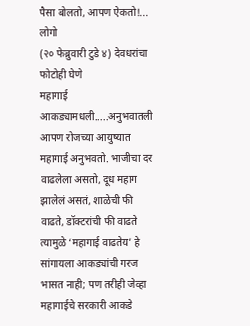पैसा बोलतो, आपण ऐकतो!... लोगो
(२० फेब्रुवारी टुडे ४) देवधरांचा फोटोही घेणे
महागाई आकड्यामधली.....अनुभवातली
आपण रोजच्या आयुष्यात महागाई अनुभवतो. भाजीचा दर वाढलेला असतो, दूध महाग झालेलं असतं, शाळेची फी वाढते, डॉक्टरांची फी वाढते त्यामुळे ‘महागाई वाढतेय’ हे सांगायला आकड्यांची गरज भासत नाही; पण तरीही जेव्हा महागाईचे सरकारी आकडे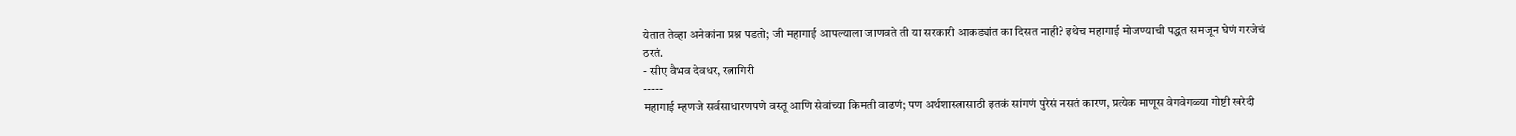येतात तेव्हा अनेकांना प्रश्न पडतो; जी महागाई आपल्याला जाणवते ती या सरकारी आकड्यांत का दिसत नाही? इथेच महागाई मोजण्याची पद्धत समजून घेणं गरजेचं ठरतं.
- सीए वैभव देवधर, रत्नागिरी
-----
महागाई म्हणजे सर्वसाधारणपणे वस्तू आणि सेवांच्या किमती वाढणं; पण अर्थशास्त्रासाठी इतकं सांगणं पुरेसं नसतं कारण, प्रत्येक माणूस वेगवेगळ्या गोष्टी खरेदी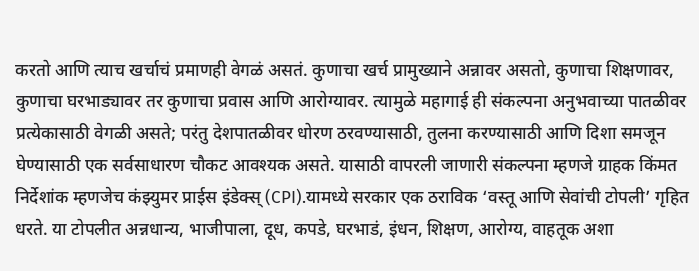करतो आणि त्याच खर्चाचं प्रमाणही वेगळं असतं. कुणाचा खर्च प्रामुख्याने अन्नावर असतो, कुणाचा शिक्षणावर, कुणाचा घरभाड्यावर तर कुणाचा प्रवास आणि आरोग्यावर. त्यामुळे महागाई ही संकल्पना अनुभवाच्या पातळीवर प्रत्येकासाठी वेगळी असते; परंतु देशपातळीवर धोरण ठरवण्यासाठी, तुलना करण्यासाठी आणि दिशा समजून घेण्यासाठी एक सर्वसाधारण चौकट आवश्यक असते. यासाठी वापरली जाणारी संकल्पना म्हणजे ग्राहक किंमत निर्देशांक म्हणजेच कंझ्युमर प्राईस इंडेक्स् (CPI).यामध्ये सरकार एक ठराविक ‘वस्तू आणि सेवांची टोपली’ गृहित धरते. या टोपलीत अन्नधान्य, भाजीपाला, दूध, कपडे, घरभाडं, इंधन, शिक्षण, आरोग्य, वाहतूक अशा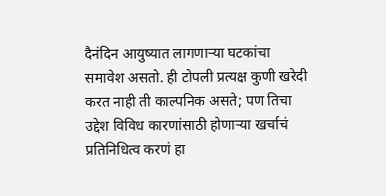दैनंदिन आयुष्यात लागणाऱ्या घटकांचा समावेश असतो. ही टोपली प्रत्यक्ष कुणी खरेदी करत नाही ती काल्पनिक असते; पण तिचा उद्देश विविध कारणांसाठी होणाऱ्या खर्चाचं प्रतिनिधित्व करणं हा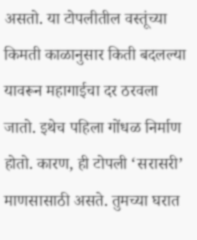असतो. या टोपलीतील वस्तूंच्या किमती काळानुसार किती बदलल्या यावरून महागाईचा दर ठरवला जातो. इथेच पहिला गोंधळ निर्माण होतो. कारण, ही टोपली ‘सरासरी’ माणसासाठी असते. तुमच्या घरात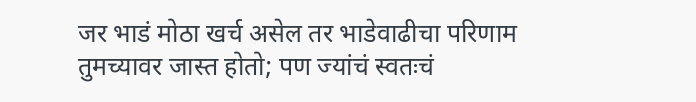जर भाडं मोठा खर्च असेल तर भाडेवाढीचा परिणाम तुमच्यावर जास्त होतो; पण ज्यांचं स्वतःचं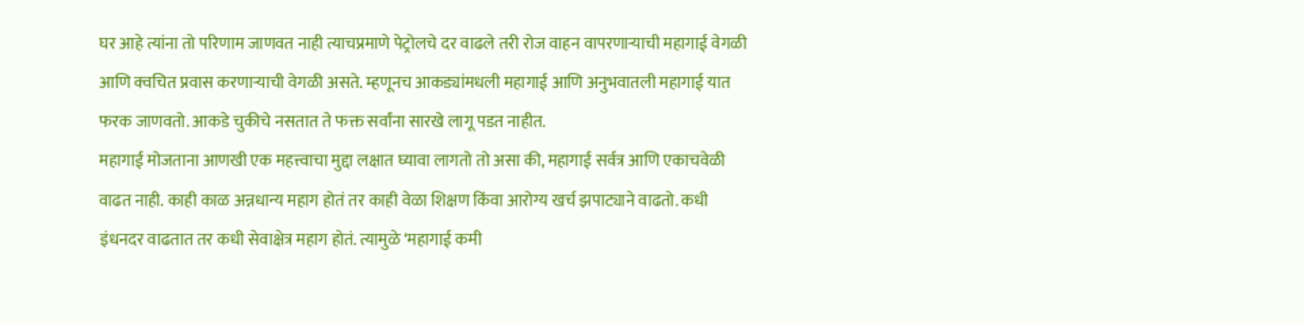घर आहे त्यांना तो परिणाम जाणवत नाही त्याचप्रमाणे पेट्रोलचे दर वाढले तरी रोज वाहन वापरणाऱ्याची महागाई वेगळी आणि क्वचित प्रवास करणाऱ्याची वेगळी असते. म्हणूनच आकड्यांमधली महागाई आणि अनुभवातली महागाई यात फरक जाणवतो. आकडे चुकीचे नसतात ते फक्त सर्वांना सारखे लागू पडत नाहीत.
महागाई मोजताना आणखी एक महत्त्वाचा मुद्दा लक्षात घ्यावा लागतो तो असा की, महागाई सर्वत्र आणि एकाचवेळी वाढत नाही. काही काळ अन्नधान्य महाग होतं तर काही वेळा शिक्षण किंवा आरोग्य खर्च झपाट्याने वाढतो. कधी इंधनदर वाढतात तर कधी सेवाक्षेत्र महाग होतं. त्यामुळे ‘महागाई कमी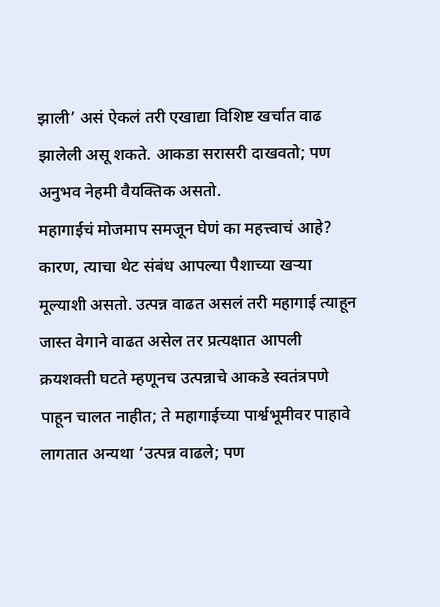झाली’ असं ऐकलं तरी एखाद्या विशिष्ट खर्चात वाढ झालेली असू शकते. आकडा सरासरी दाखवतो; पण अनुभव नेहमी वैयक्तिक असतो.
महागाईचं मोजमाप समजून घेणं का महत्त्वाचं आहे? कारण, त्याचा थेट संबंध आपल्या पैशाच्या खऱ्या मूल्याशी असतो. उत्पन्न वाढत असलं तरी महागाई त्याहून जास्त वेगाने वाढत असेल तर प्रत्यक्षात आपली क्रयशक्ती घटते म्हणूनच उत्पन्नाचे आकडे स्वतंत्रपणे पाहून चालत नाहीत; ते महागाईच्या पार्श्वभूमीवर पाहावे लागतात अन्यथा ‘उत्पन्न वाढले; पण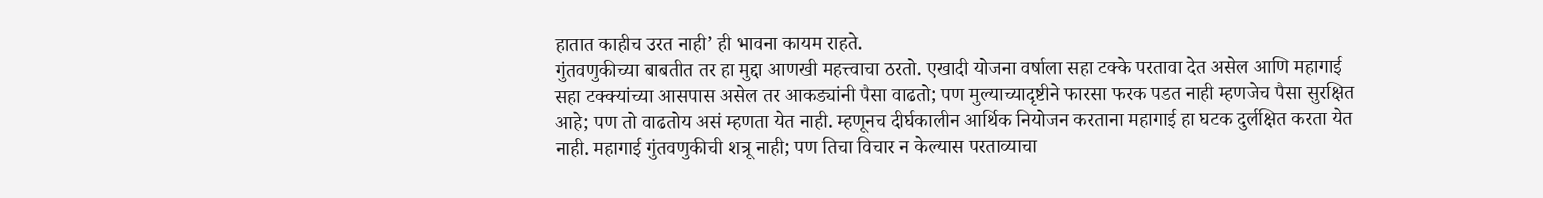हातात काहीच उरत नाही’ ही भावना कायम राहते.
गुंतवणुकीच्या बाबतीत तर हा मुद्दा आणखी महत्त्वाचा ठरतो. एखादी योजना वर्षाला सहा टक्के परतावा देत असेल आणि महागाई सहा टक्क्यांच्या आसपास असेल तर आकड्यांनी पैसा वाढतो; पण मुल्याच्यादृष्टीने फारसा फरक पडत नाही म्हणजेच पैसा सुरक्षित आहे; पण तो वाढतोय असं म्हणता येत नाही. म्हणूनच दीर्घकालीन आर्थिक नियोजन करताना महागाई हा घटक दुर्लक्षित करता येत नाही. महागाई गुंतवणुकीची शत्रू नाही; पण तिचा विचार न केल्यास परताव्याचा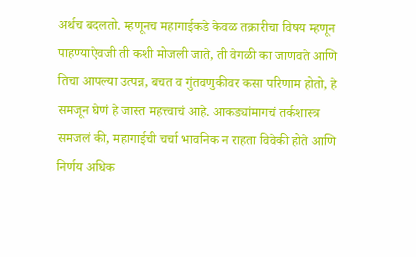अर्थच बदलतो. म्हणूनच महागाईकडे केवळ तक्रारीचा विषय म्हणून पाहण्याऐवजी ती कशी मोजली जाते, ती वेगळी का जाणवते आणि तिचा आपल्या उत्पन्न, बचत व गुंतवणुकीवर कसा परिणाम होतो, हे समजून घेणं हे जास्त महत्त्वाचं आहे. आकड्यांमागचं तर्कशास्त्र समजलं की, महागाईची चर्चा भावनिक न राहता विवेकी होते आणि निर्णय अधिक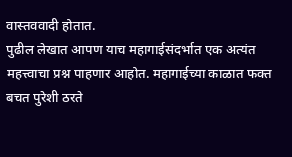वास्तववादी होतात.
पुढील लेखात आपण याच महागाईसंदर्भात एक अत्यंत महत्त्वाचा प्रश्न पाहणार आहोत. महागाईच्या काळात फक्त बचत पुरेशी ठरते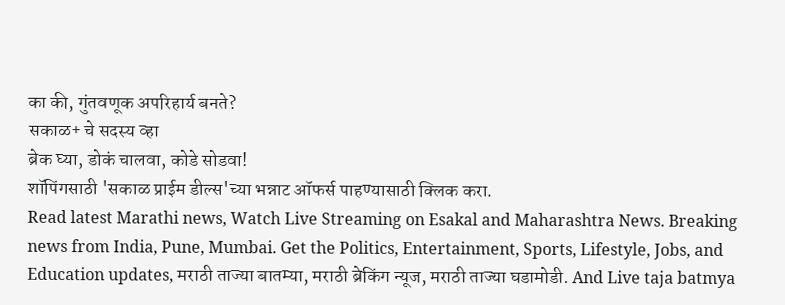का की, गुंतवणूक अपरिहार्य बनते?
सकाळ+ चे सदस्य व्हा
ब्रेक घ्या, डोकं चालवा, कोडे सोडवा!
शॉपिंगसाठी 'सकाळ प्राईम डील्स'च्या भन्नाट ऑफर्स पाहण्यासाठी क्लिक करा.
Read latest Marathi news, Watch Live Streaming on Esakal and Maharashtra News. Breaking news from India, Pune, Mumbai. Get the Politics, Entertainment, Sports, Lifestyle, Jobs, and Education updates, मराठी ताज्या बातम्या, मराठी ब्रेकिंग न्यूज, मराठी ताज्या घडामोडी. And Live taja batmya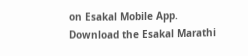on Esakal Mobile App. Download the Esakal Marathi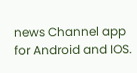news Channel app for Android and IOS.